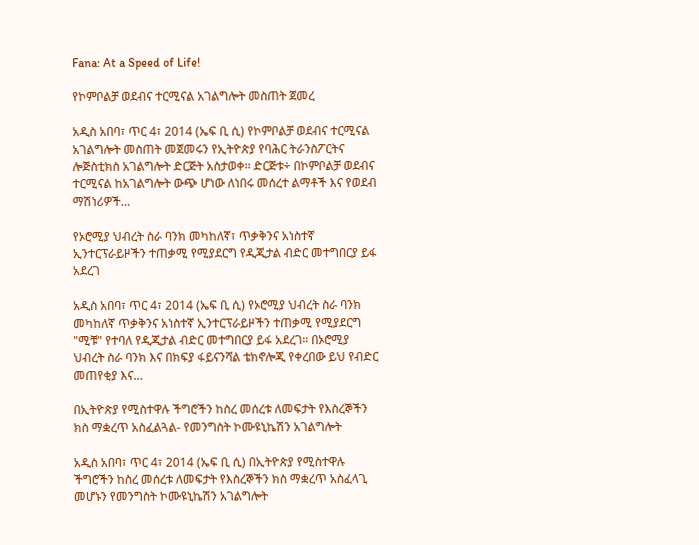Fana: At a Speed of Life!

የኮምቦልቻ ወደብና ተርሚናል አገልግሎት መስጠት ጀመረ

አዲስ አበባ፣ ጥር 4፣ 2014 (ኤፍ ቢ ሲ) የኮምቦልቻ ወደብና ተርሚናል አገልግሎት መስጠት መጀመሩን የኢትዮጵያ የባሕር ትራንስፖርትና ሎጅስቲክስ አገልግሎት ድርጅት አስታወቀ፡፡ ድርጅቱ÷ በኮምቦልቻ ወደብና ተርሚናል ከአገልግሎት ውጭ ሆነው ለነበሩ መሰረተ ልማቶች እና የወደብ ማሽነሪዎች…

የኦሮሚያ ህብረት ስራ ባንክ መካከለኛ፣ ጥቃቅንና አነስተኛ ኢንተርፕራይዞችን ተጠቃሚ የሚያደርግ የዲጂታል ብድር መተግበርያ ይፋ አደረገ

አዲስ አበባ፣ ጥር 4፣ 2014 (ኤፍ ቢ ሲ) የኦሮሚያ ህብረት ስራ ባንክ መካከለኛ ጥቃቅንና አነስተኛ ኢንተርፕራይዞችን ተጠቃሚ የሚያደርግ "ሚቹ" የተባለ የዲጂታል ብድር መተግበርያ ይፋ አደረገ። በኦሮሚያ ህብረት ስራ ባንክ እና በክፍያ ፋይናንሻል ቴክኖሎጂ የቀረበው ይህ የብድር መጠየቂያ እና…

በኢትዮጵያ የሚስተዋሉ ችግሮችን ከስረ መሰረቱ ለመፍታት የእስረኞችን ክስ ማቋረጥ አስፈልጓል- የመንግስት ኮሙዩኒኬሽን አገልግሎት

አዲስ አበባ፣ ጥር 4፣ 2014 (ኤፍ ቢ ሲ) በኢትዮጵያ የሚስተዋሉ ችግሮችን ከስረ መሰረቱ ለመፍታት የእስረኞችን ክስ ማቋረጥ አስፈላጊ መሆኑን የመንግስት ኮሙዩኒኬሽን አገልግሎት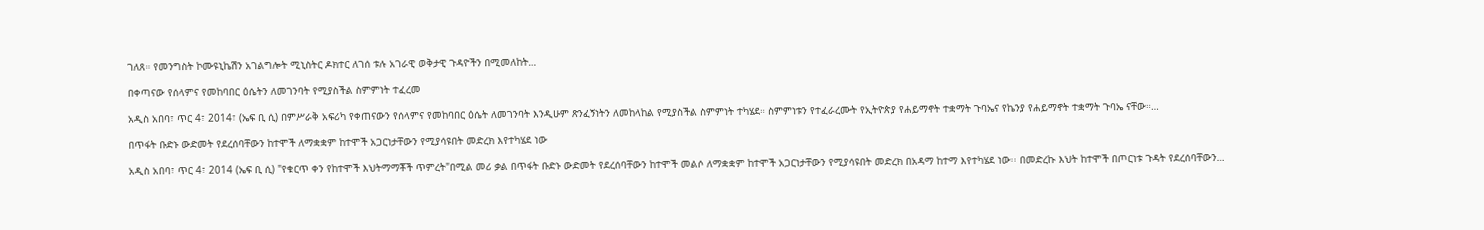ገለጸ። የመንግስት ኮሙዩኒኬሽን አገልግሎት ሚኒስትር ዶክተር ለገሰ ቱሉ አገራዊ ወቅታዊ ጉዳዮችን በሚመለከት…

በቀጣናው የሰላምና የመከባበር ዕሴትን ለመገንባት የሚያስችል ስምምነት ተፈረመ

አዲስ አበባ፣ ጥር 4፣ 2014፣ (ኤፍ ቢ ሲ) በምሥራቅ አፍሪካ የቀጠናውን የሰላምና የመከባበር ዕሴት ለመገንባት እንዲሁም ጽንፈኝነትን ለመከላከል የሚያስችል ስምምነት ተካሄደ። ስምምነቱን የተፈራረሙት የኢትዮጵያ የሐይማኖት ተቋማት ጉባኤና የኬንያ የሐይማኖት ተቋማት ጉባኤ ናቸው።…

በጥፋት ቡድኑ ውድመት የደረሰባቸውን ከተሞች ለማቋቋም ከተሞች አጋርነታቸውን የሚያሳዩበት መድረክ እየተካሄደ ነው

አዲስ አበባ፣ ጥር 4፣ 2014 (ኤፍ ቢ ሲ) "የቁርጥ ቀን የከተሞች እህትማማቾች ጥምረት"በሚል መሪ ቃል በጥፋት ቡድኑ ውድመት የደረሰባቸውን ከተሞች መልሶ ለማቋቋም ከተሞች አጋርነታቸውን የሚያሳዩበት መድረክ በአዳማ ከተማ እየተካሄደ ነው፡፡ በመድረኩ እህት ከተሞች በጦርነቱ ጉዳት የደረሰባቸውን…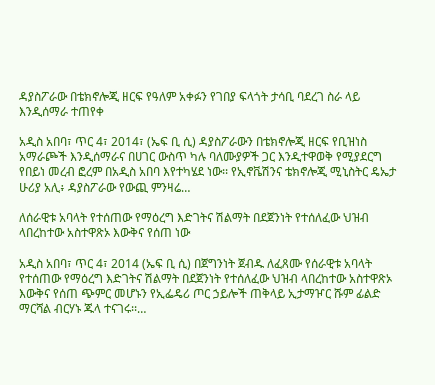ዳያስፖራው በቴክኖሎጂ ዘርፍ የዓለም አቀፉን የገበያ ፍላጎት ታሳቢ ባደረገ ስራ ላይ እንዲሰማራ ተጠየቀ

አዲስ አበባ፣ ጥር 4፣ 2014፣ (ኤፍ ቢ ሲ) ዳያስፖራውን በቴክኖሎጂ ዘርፍ የቢዝነስ አማራጮች እንዲሰማራና በሀገር ውስጥ ካሉ ባለሙያዎች ጋር እንዲተዋወቅ የሚያደርግ የበይነ መረብ ፎረም በአዲስ አበባ እየተካሄደ ነው፡፡ የኢኖቬሽንና ቴክኖሎጂ ሚኒስትር ዴኤታ ሁሪያ አሊ፥ ዳያስፖራው የውጪ ምንዛሬ…

ለሰራዊቱ አባላት የተሰጠው የማዕረግ እድገትና ሽልማት በደጀንነት የተሰለፈው ህዝብ ላበረከተው አስተዋጽኦ እውቅና የሰጠ ነው

አዲስ አበባ፣ ጥር 4፣ 2014 (ኤፍ ቢ ሲ) በጀግንነት ጀብዱ ለፈጸሙ የሰራዊቱ አባላት የተሰጠው የማዕረግ እድገትና ሽልማት በደጀንነት የተሰለፈው ህዝብ ላበረከተው አስተዋጽኦ እውቅና የሰጠ ጭምር መሆኑን የኢፌዴሪ ጦር ኃይሎች ጠቅላይ ኢታማዦር ሹም ፊልድ ማርሻል ብርሃኑ ጁላ ተናገሩ፡፡…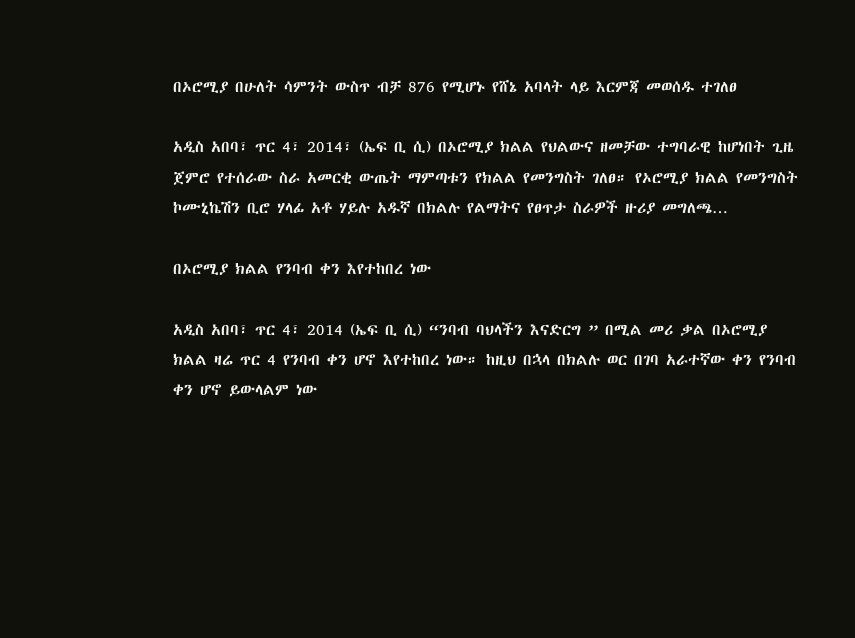በኦሮሚያ በሁለት ሳምንት ውስጥ ብቻ 876 የሚሆኑ የሸኔ አባላት ላይ እርምጃ መወሰዱ ተገለፀ

አዲስ አበባ፣ ጥር 4፣ 2014፣ (ኤፍ ቢ ሲ) በኦሮሚያ ክልል የህልውና ዘመቻው ተግባራዊ ከሆነበት ጊዜ ጀምሮ የተሰራው ስራ አመርቂ ውጤት ማምጣቱን የክልል የመንግስት ገለፀ። የኦሮሚያ ክልል የመንግስት ኮሙኒኬሽን ቢሮ ሃላፊ አቶ ሃይሉ አዱኛ በክልሉ የልማትና የፀጥታ ስራዎች ዙሪያ መግለጫ…

በኦሮሚያ ክልል የንባብ ቀን እየተከበረ ነው

አዲስ አበባ፣ ጥር 4፣ 2014 (ኤፍ ቢ ሲ) “ንባብ ባህላችን እናድርግ ” በሚል መሪ ቃል በኦሮሚያ ክልል ዛሬ ጥር 4 የንባብ ቀን ሆኖ እየተከበረ ነው። ከዚህ በኋላ በክልሉ ወር በገባ አራተኛው ቀን የንባብ ቀን ሆኖ ይውላልም ነው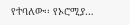የተባለው፡፡ የኦሮሚያ…